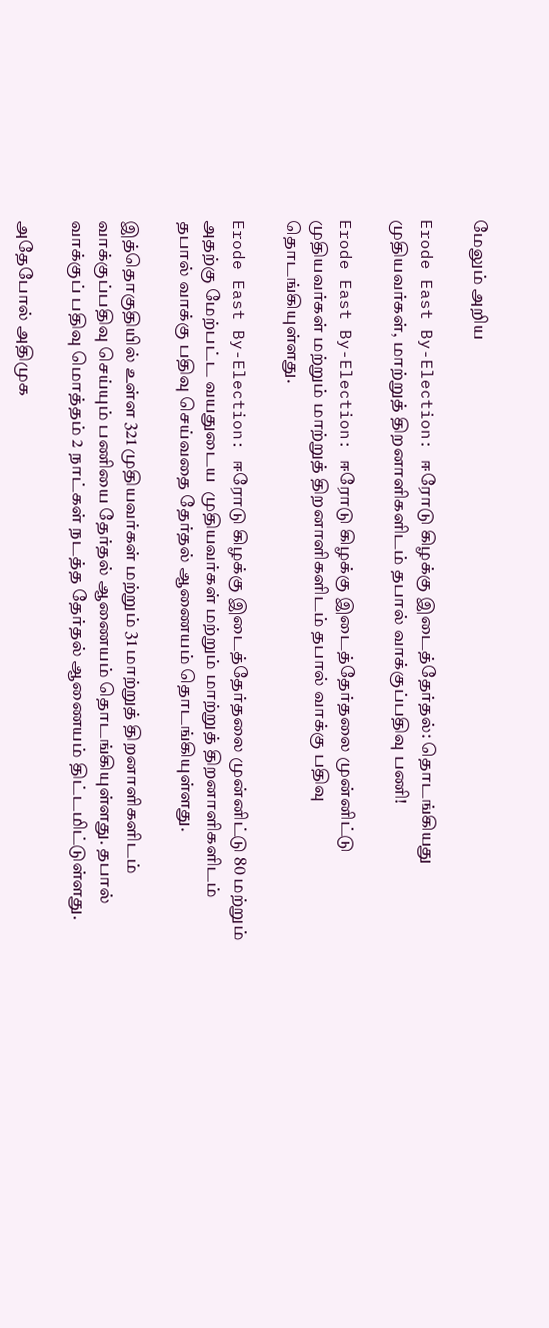மேலும் அறிய

Erode East By-Election: ஈரோடு கிழக்கு இடைத்தேர்தல்: தொடங்கியது முதியவர்கள், மாற்றுத் திறனாளிகளிடம் தபால் வாக்குப்பதிவு பணி!

Erode East By-Election: ஈரோடு கிழக்கு இடைத்தேர்தலை முன்னிட்டு முதியவர்கள் மற்றும் மாற்றுத் திறனாளிகளிடம் தபால் வாக்கு பதிவு தொடங்கியுள்ளது.

Erode East By-Election: ஈரோடு கிழக்கு இடைத்தேர்தலை முன்னிட்டு 80 மற்றும் அதற்கு மேற்பட்ட வயதுடைய  முதியவர்கள் மற்றும் மாற்றுத் திறனாளிகளிடம் தபால் வாக்கு பதிவு செய்வதை தேர்தல் ஆணையம் தொடங்கியுள்ளது.

இத்தொகுதியில் உள்ள 321 முதியவர்கள் மற்றும் 31 மாற்றுத் திறனாளிகளிடம் வாக்குப்பதிவு செய்யும் பணியை தேர்தல் ஆணையம் தொடங்கியுள்ளது. தபால் வாக்குப் பதிவு மொத்தம் 2 நாட்கள் நடத்த தேர்தல் ஆணையம் திட்டமிட்டுள்ளது.

அதேபோல் அதிமுக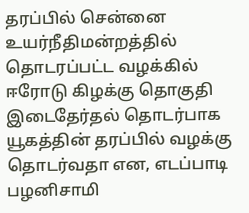தரப்பில் சென்னை உயர்நீதிமன்றத்தில்  தொடரப்பட்ட வழக்கில் ஈரோடு கிழக்கு தொகுதி இடைதேர்தல் தொடர்பாக யூகத்தின் தரப்பில் வழக்கு தொடர்வதா என, எடப்பாடி பழனிசாமி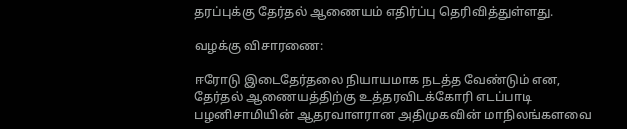தரப்புக்கு தேர்தல் ஆணையம் எதிர்ப்பு தெரிவித்துள்ளது.

வழக்கு விசாரணை:

ஈரோடு இடைதேர்தலை நியாயமாக நடத்த வேண்டும் என, தேர்தல் ஆணையத்திற்கு உத்தரவிடக்கோரி எடப்பாடி பழனிசாமியின் ஆதரவாளரான அதிமுகவின் மாநிலங்களவை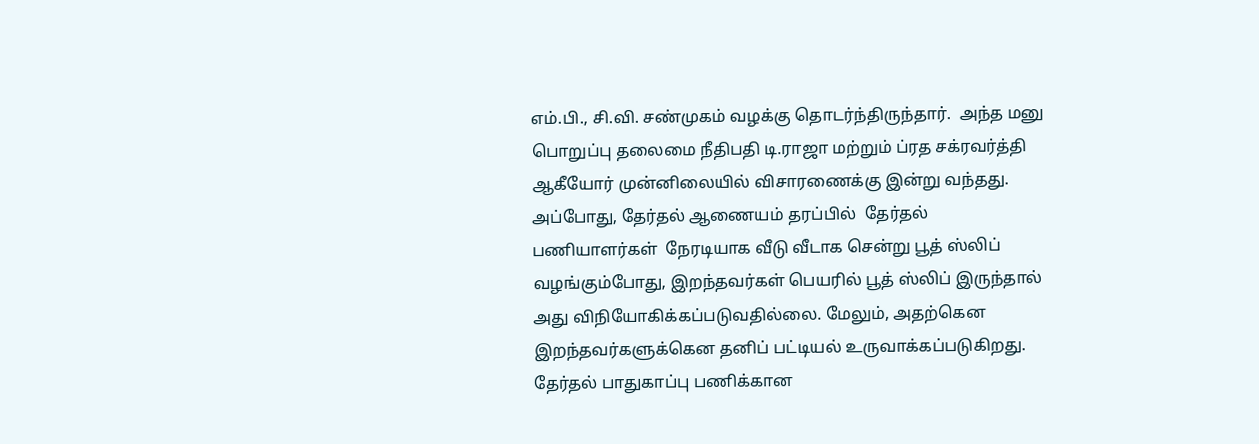எம்.பி., சி.வி. சண்முகம் வழக்கு தொடர்ந்திருந்தார்.  அந்த மனு பொறுப்பு தலைமை நீதிபதி டி.ராஜா மற்றும் ப்ரத சக்ரவர்த்தி ஆகீயோர் முன்னிலையில் விசாரணைக்கு இன்று வந்தது.  அப்போது, தேர்தல் ஆணையம் தரப்பில்  தேர்தல் பணியாளர்கள்  நேரடியாக வீடு வீடாக சென்று பூத் ஸ்லிப் வழங்கும்போது, இறந்தவர்கள் பெயரில் பூத் ஸ்லிப் இருந்தால் அது விநியோகிக்கப்படுவதில்லை. மேலும், அதற்கென இறந்தவர்களுக்கென தனிப் பட்டியல் உருவாக்கப்படுகிறது. தேர்தல் பாதுகாப்பு பணிக்கான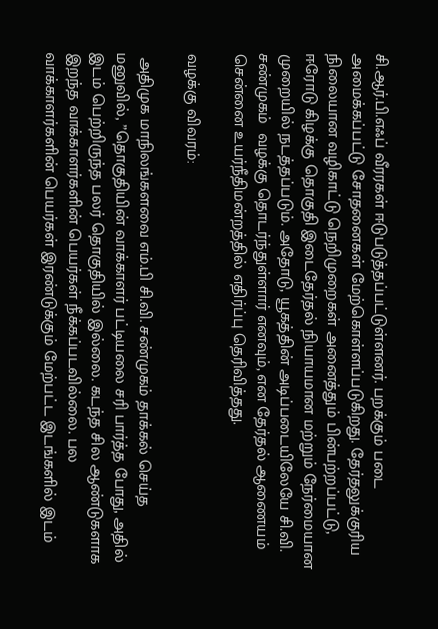சி.ஆர்.பி.எஃப் வீரரகள் ஈடுபடுத்தப்பட்டுள்ளனர். பறக்கும் படை அமைக்கப்பட்டு சோதனைகள் மேற்கொள்ளப்படுகிறது. தேர்தலுக்குரிய நிலையான வழிகாட்டு நெறிமுறைகள் அனைத்தும் பின்பற்றப்பட்டு,  ஈரோடு கிழக்கு தொகுதி இடைதேர்தல் நியாயமான மற்றும் நேர்மையான முறையில் நடத்தப்படும். அதோடு, யூகத்தின் அடிப்படையிலேயே சி.வி. சண்முகம்  வழக்கு தொடர்ந்துள்ளார் எனவும், என தேர்தல் ஆணையம் சென்னை உயர்நீதிமன்றத்தில் எதிர்ப்பு தெரிவித்தது.

வழக்கு விவரம்:

 அதிமுக மாநிலங்களவை எம்.பி சி.வி. சண்முகம் தாக்கல் செய்த மனுவில், ”தொகுதியின் வாக்காளர் பட்டியலை சரி பார்த்த போது, அதில் இடம் பெற்றிருந்த பலர் தொகுதியில் இல்லை. கடந்த சில ஆண்டுகளாக இறந்த வாக்காளர்களின் பெயர்கள் நீக்கப்படவில்லை. பல வாக்காளர்களின் பெயர்கள் இரண்டுக்கும் மேற்பட்ட இடங்களில் இடம்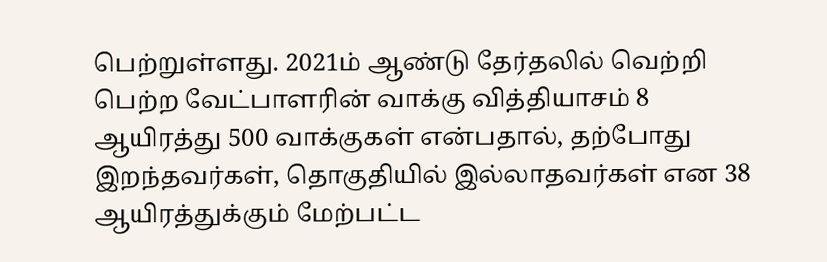பெற்றுள்ளது. 2021ம் ஆண்டு தேர்தலில் வெற்றி பெற்ற வேட்பாளரின் வாக்கு வித்தியாசம் 8 ஆயிரத்து 500 வாக்குகள் என்பதால், தற்போது இறந்தவர்கள், தொகுதியில் இல்லாதவர்கள் என 38 ஆயிரத்துக்கும் மேற்பட்ட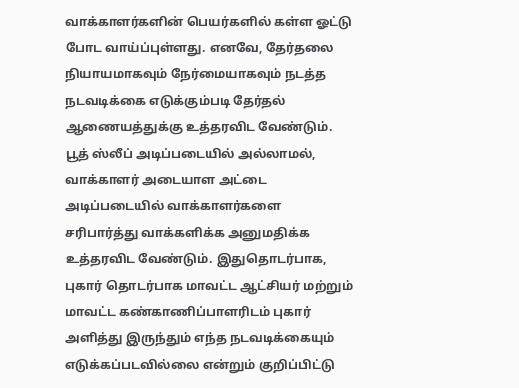வாக்காளர்களின் பெயர்களில் கள்ள ஓட்டு போட வாய்ப்புள்ளது. எனவே, தேர்தலை நியாயமாகவும் நேர்மையாகவும் நடத்த நடவடிக்கை எடுக்கும்படி தேர்தல் ஆணையத்துக்கு உத்தரவிட வேண்டும். பூத் ஸ்லீப் அடிப்படையில் அல்லாமல், வாக்காளர் அடையாள அட்டை அடிப்படையில் வாக்காளர்களை சரிபார்த்து வாக்களிக்க அனுமதிக்க உத்தரவிட வேண்டும். இதுதொடர்பாக, புகார் தொடர்பாக மாவட்ட ஆட்சியர் மற்றும் மாவட்ட கண்காணிப்பாளரிடம் புகார் அளித்து இருந்தும் எந்த நடவடிக்கையும் எடுக்கப்படவில்லை என்றும் குறிப்பிட்டு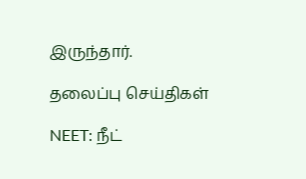இருந்தார்.

தலைப்பு செய்திகள்

NEET: நீட்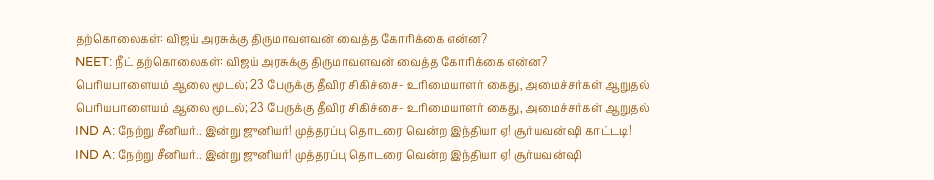தற்கொலைகள்: விஜய் அரசுக்கு திருமாவளவன் வைத்த கோரிக்கை என்ன?
NEET: நீட் தற்கொலைகள்: விஜய் அரசுக்கு திருமாவளவன் வைத்த கோரிக்கை என்ன?
பெரியபாளையம் ஆலை மூடல்; 23 பேருக்கு தீவிர சிகிச்சை- உரிமையாளர் கைது, அமைச்சர்கள் ஆறுதல்
பெரியபாளையம் ஆலை மூடல்; 23 பேருக்கு தீவிர சிகிச்சை- உரிமையாளர் கைது, அமைச்சர்கள் ஆறுதல்
IND A: நேற்று சீனியர்.. இன்று ஜுனியர்! முத்தரப்பு தொடரை வென்ற இந்தியா ஏ! சூர்யவன்ஷி காட்டடி!
IND A: நேற்று சீனியர்.. இன்று ஜுனியர்! முத்தரப்பு தொடரை வென்ற இந்தியா ஏ! சூர்யவன்ஷி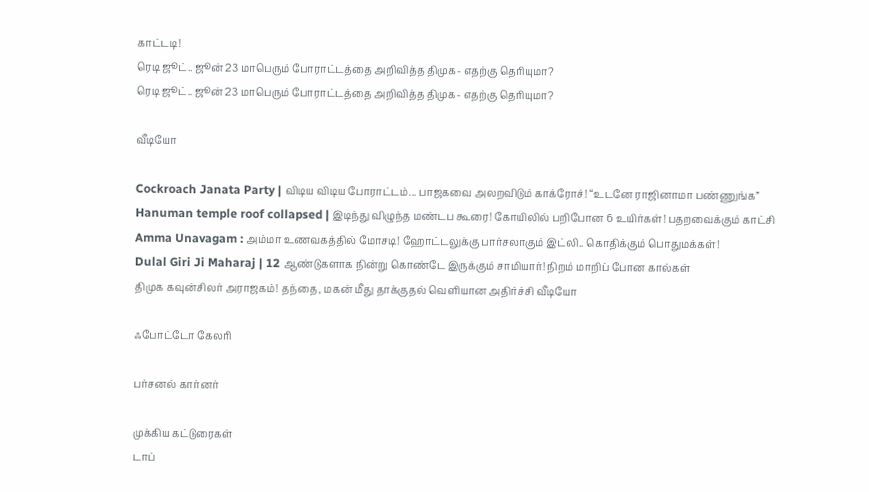காட்டடி!
ரெடி ஜூட்.. ஜூன் 23 மாபெரும் போராட்டத்தை அறிவித்த திமுக- எதற்கு தெரியுமா?
ரெடி ஜூட்.. ஜூன் 23 மாபெரும் போராட்டத்தை அறிவித்த திமுக- எதற்கு தெரியுமா?

வீடியோ

Cockroach Janata Party | விடிய விடிய போராட்டம்... பாஜகவை அலறவிடும் காக்ரோச்! “உடனே ராஜினாமா பண்ணுங்க”
Hanuman temple roof collapsed | இடிந்து விழுந்த மண்டப கூரை! கோயிலில் பறிபோன 6 உயிர்கள்! பதறவைக்கும் காட்சி
Amma Unavagam : அம்மா உணவகத்தில் மோசடி! ஹோட்டலுக்கு பார்சலாகும் இட்லி.. கொதிக்கும் பொதுமக்கள்!
Dulal Giri Ji Maharaj | 12 ஆண்டுகளாக நின்று கொண்டே இருக்கும் சாமியார்! நிறம் மாறிப் போன கால்கள்
திமுக கவுன்சிலர் அராஜகம்! தந்தை, மகன் மீது தாக்குதல் வெளியான அதிர்ச்சி வீடியோ

ஃபோட்டோ கேலரி

பர்சனல் கார்னர்

முக்கிய கட்டுரைகள்
டாப்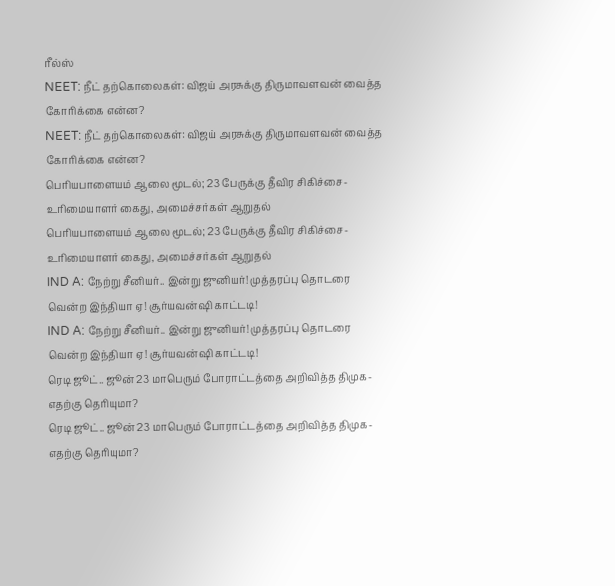ரீல்ஸ்
NEET: நீட் தற்கொலைகள்: விஜய் அரசுக்கு திருமாவளவன் வைத்த கோரிக்கை என்ன?
NEET: நீட் தற்கொலைகள்: விஜய் அரசுக்கு திருமாவளவன் வைத்த கோரிக்கை என்ன?
பெரியபாளையம் ஆலை மூடல்; 23 பேருக்கு தீவிர சிகிச்சை- உரிமையாளர் கைது, அமைச்சர்கள் ஆறுதல்
பெரியபாளையம் ஆலை மூடல்; 23 பேருக்கு தீவிர சிகிச்சை- உரிமையாளர் கைது, அமைச்சர்கள் ஆறுதல்
IND A: நேற்று சீனியர்.. இன்று ஜுனியர்! முத்தரப்பு தொடரை வென்ற இந்தியா ஏ! சூர்யவன்ஷி காட்டடி!
IND A: நேற்று சீனியர்.. இன்று ஜுனியர்! முத்தரப்பு தொடரை வென்ற இந்தியா ஏ! சூர்யவன்ஷி காட்டடி!
ரெடி ஜூட்.. ஜூன் 23 மாபெரும் போராட்டத்தை அறிவித்த திமுக- எதற்கு தெரியுமா?
ரெடி ஜூட்.. ஜூன் 23 மாபெரும் போராட்டத்தை அறிவித்த திமுக- எதற்கு தெரியுமா?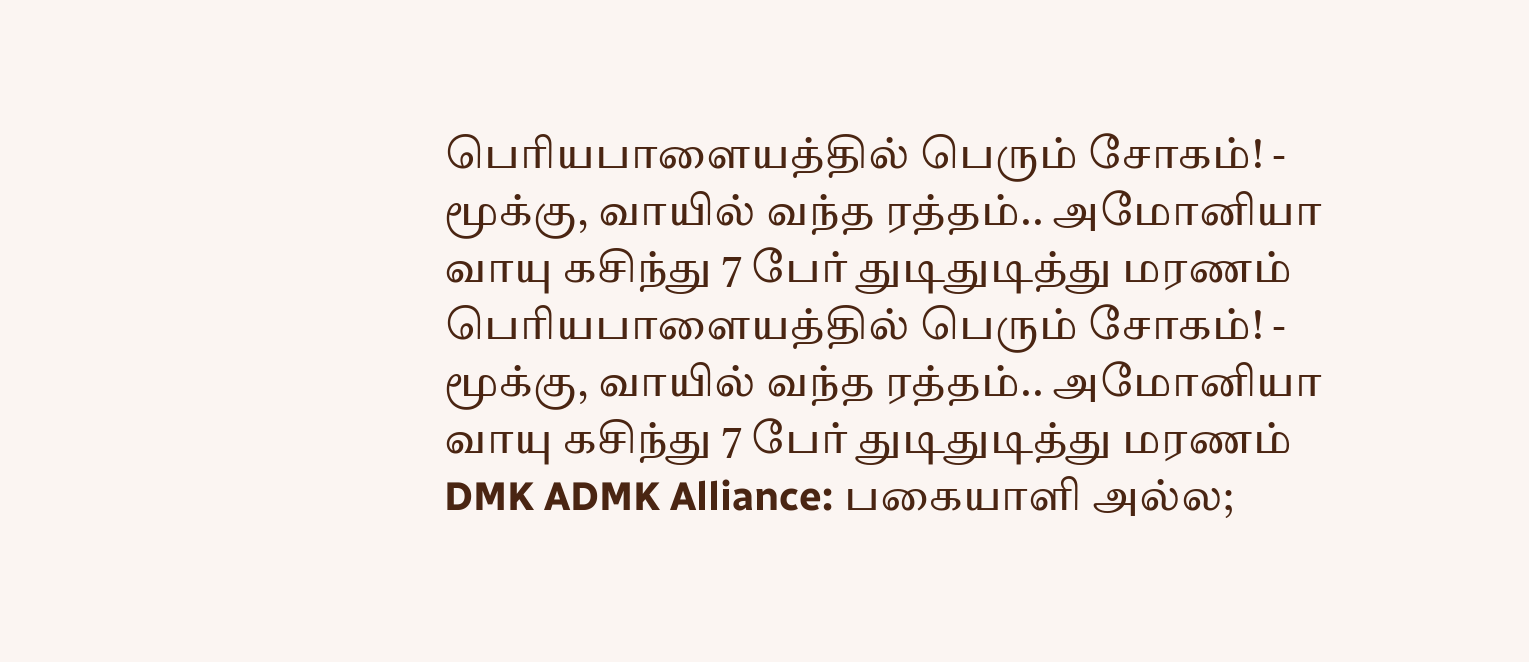பெரியபாளையத்தில் பெரும் சோகம்! - மூக்கு, வாயில் வந்த ரத்தம்.. அமோனியா வாயு கசிந்து 7 பேர் துடிதுடித்து மரணம்
பெரியபாளையத்தில் பெரும் சோகம்! - மூக்கு, வாயில் வந்த ரத்தம்.. அமோனியா வாயு கசிந்து 7 பேர் துடிதுடித்து மரணம்
DMK ADMK Alliance: பகையாளி அல்ல;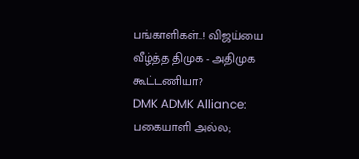பங்காளிகள்..! விஜய்யை வீழ்த்த திமுக - அதிமுக கூட்டணியா?
DMK ADMK Alliance: பகையாளி அல்ல;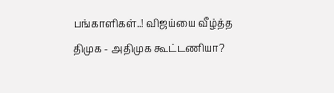பங்காளிகள்..! விஜய்யை வீழ்த்த திமுக - அதிமுக கூட்டணியா?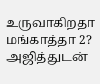உருவாகிறதா மங்காத்தா 2? அஜித்துடன்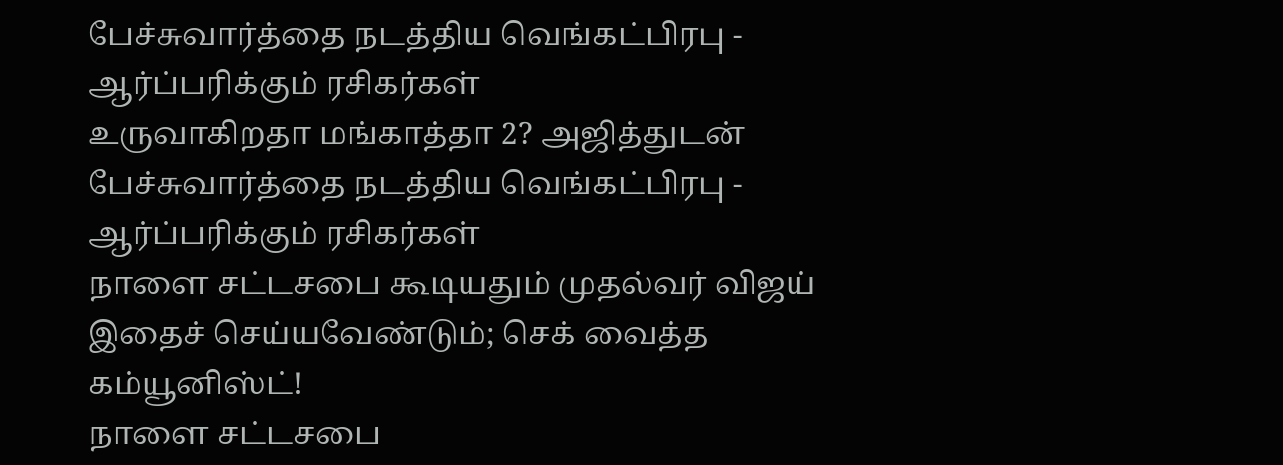பேச்சுவார்த்தை நடத்திய வெங்கட்பிரபு - ஆர்ப்பரிக்கும் ரசிகர்கள்
உருவாகிறதா மங்காத்தா 2? அஜித்துடன் பேச்சுவார்த்தை நடத்திய வெங்கட்பிரபு - ஆர்ப்பரிக்கும் ரசிகர்கள்
நாளை சட்டசபை கூடியதும் முதல்வர் விஜய் இதைச் செய்யவேண்டும்; செக் வைத்த கம்யூனிஸ்ட்!
நாளை சட்டசபை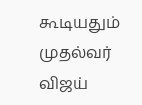கூடியதும் முதல்வர் விஜய்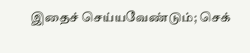இதைச் செய்யவேண்டும்; செக்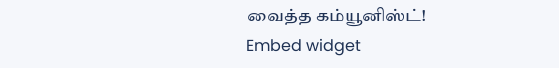வைத்த கம்யூனிஸ்ட்!
Embed widget